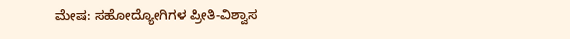ಮೇಷ: ಸಹೋದ್ಯೋಗಿಗಳ ಪ್ರೀತಿ-ವಿಶ್ವಾಸ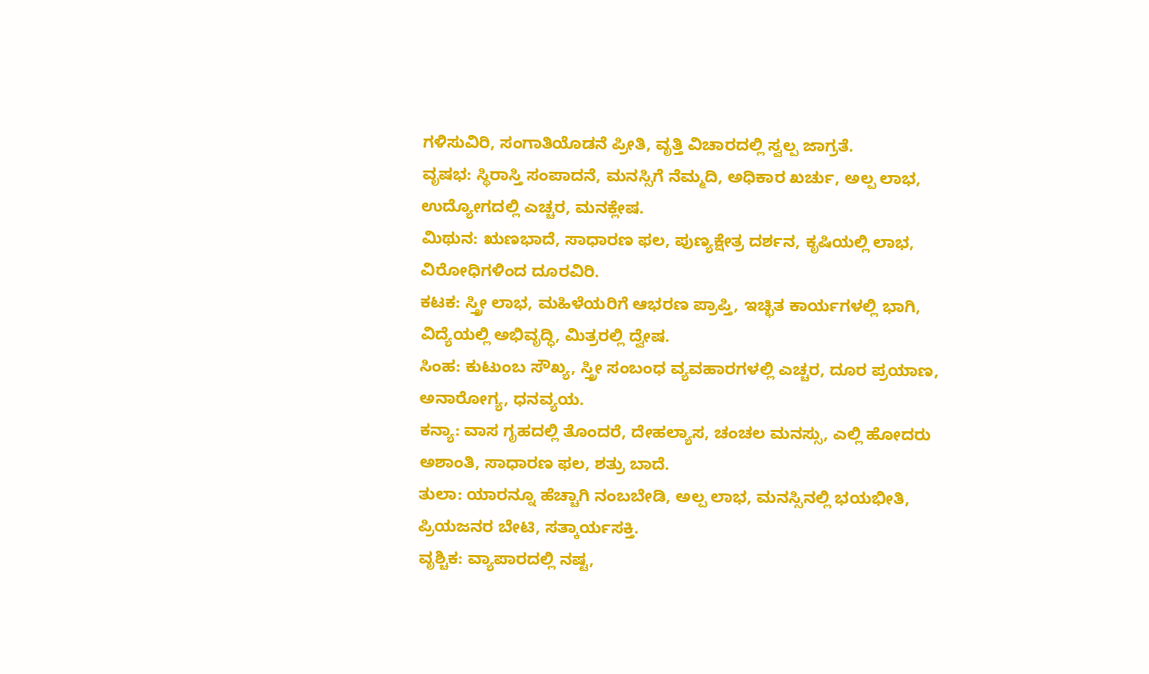ಗಳಿಸುವಿರಿ, ಸಂಗಾತಿಯೊಡನೆ ಪ್ರೀತಿ, ವೃತ್ತಿ ವಿಚಾರದಲ್ಲಿ ಸ್ವಲ್ಪ ಜಾಗ್ರತೆ.
ವೃಷಭ: ಸ್ಥಿರಾಸ್ತಿ ಸಂಪಾದನೆ, ಮನಸ್ಸಿಗೆ ನೆಮ್ಮದಿ, ಅಧಿಕಾರ ಖರ್ಚು, ಅಲ್ಪ ಲಾಭ, ಉದ್ಯೋಗದಲ್ಲಿ ಎಚ್ಚರ, ಮನಕ್ಲೇಷ.
ಮಿಥುನ: ಋಣಭಾದೆ, ಸಾಧಾರಣ ಫಲ, ಪುಣ್ಯಕ್ಷೇತ್ರ ದರ್ಶನ, ಕೃಷಿಯಲ್ಲಿ ಲಾಭ, ವಿರೋಧಿಗಳಿಂದ ದೂರವಿರಿ.
ಕಟಕ: ಸ್ತ್ರೀ ಲಾಭ, ಮಹಿಳೆಯರಿಗೆ ಆಭರಣ ಪ್ರಾಪ್ತಿ, ಇಚ್ಛಿತ ಕಾರ್ಯಗಳಲ್ಲಿ ಭಾಗಿ, ವಿದ್ಯೆಯಲ್ಲಿ ಅಭಿವೃದ್ಧಿ, ಮಿತ್ರರಲ್ಲಿ ದ್ವೇಷ.
ಸಿಂಹ: ಕುಟುಂಬ ಸೌಖ್ಯ, ಸ್ತ್ರೀ ಸಂಬಂಧ ವ್ಯವಹಾರಗಳಲ್ಲಿ ಎಚ್ಚರ, ದೂರ ಪ್ರಯಾಣ, ಅನಾರೋಗ್ಯ, ಧನವ್ಯಯ.
ಕನ್ಯಾ: ವಾಸ ಗೃಹದಲ್ಲಿ ತೊಂದರೆ, ದೇಹಲ್ಯಾಸ, ಚಂಚಲ ಮನಸ್ಸು, ಎಲ್ಲಿ ಹೋದರು ಅಶಾಂತಿ, ಸಾಧಾರಣ ಫಲ, ಶತ್ರು ಬಾದೆ.
ತುಲಾ: ಯಾರನ್ನೂ ಹೆಚ್ಚಾಗಿ ನಂಬಬೇಡಿ, ಅಲ್ಪ ಲಾಭ, ಮನಸ್ಸಿನಲ್ಲಿ ಭಯಭೀತಿ, ಪ್ರಿಯಜನರ ಬೇಟಿ, ಸತ್ಕಾರ್ಯಸಕ್ತಿ.
ವೃಶ್ಚಿಕ: ವ್ಯಾಪಾರದಲ್ಲಿ ನಷ್ಟ,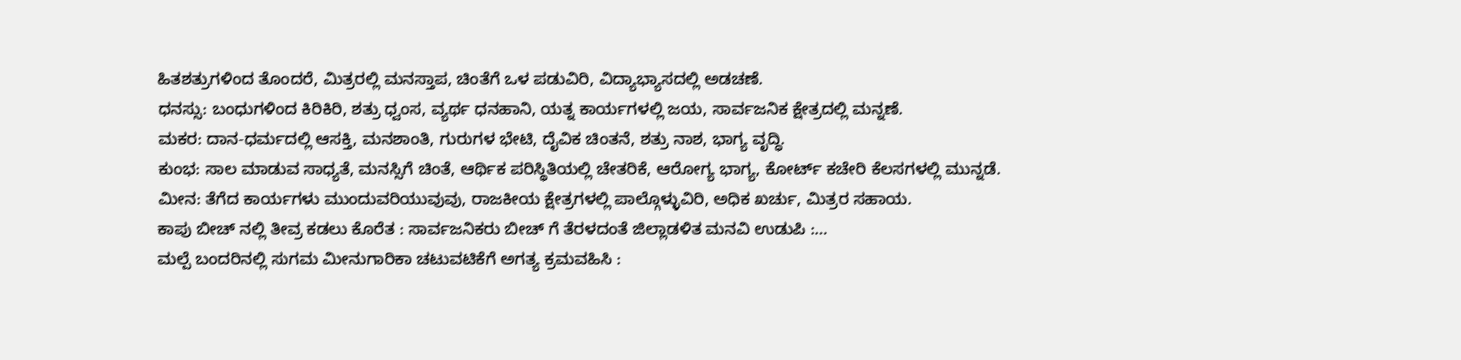ಹಿತಶತ್ರುಗಳಿಂದ ತೊಂದರೆ, ಮಿತ್ರರಲ್ಲಿ ಮನಸ್ತಾಪ, ಚಿಂತೆಗೆ ಒಳ ಪಡುವಿರಿ, ವಿದ್ಯಾಭ್ಯಾಸದಲ್ಲಿ ಅಡಚಣೆ.
ಧನಸ್ಸು: ಬಂಧುಗಳಿಂದ ಕಿರಿಕಿರಿ, ಶತ್ರು ಧ್ವಂಸ, ವ್ಯರ್ಥ ಧನಹಾನಿ, ಯತ್ನ ಕಾರ್ಯಗಳಲ್ಲಿ ಜಯ, ಸಾರ್ವಜನಿಕ ಕ್ಷೇತ್ರದಲ್ಲಿ ಮನ್ನಣೆ.
ಮಕರ: ದಾನ-ಧರ್ಮದಲ್ಲಿ ಆಸಕ್ತಿ, ಮನಶಾಂತಿ, ಗುರುಗಳ ಭೇಟಿ, ದೈವಿಕ ಚಿಂತನೆ, ಶತ್ರು ನಾಶ, ಭಾಗ್ಯ ವೃದ್ಧಿ.
ಕುಂಭ: ಸಾಲ ಮಾಡುವ ಸಾಧ್ಯತೆ, ಮನಸ್ಸಿಗೆ ಚಿಂತೆ, ಆರ್ಥಿಕ ಪರಿಸ್ಥಿತಿಯಲ್ಲಿ ಚೇತರಿಕೆ, ಆರೋಗ್ಯ ಭಾಗ್ಯ, ಕೋರ್ಟ್ ಕಚೇರಿ ಕೆಲಸಗಳಲ್ಲಿ ಮುನ್ನಡೆ.
ಮೀನ: ತೆಗೆದ ಕಾರ್ಯಗಳು ಮುಂದುವರಿಯುವುವು, ರಾಜಕೀಯ ಕ್ಷೇತ್ರಗಳಲ್ಲಿ ಪಾಲ್ಗೊಳ್ಳುವಿರಿ, ಅಧಿಕ ಖರ್ಚು, ಮಿತ್ರರ ಸಹಾಯ.
ಕಾಪು ಬೀಚ್ ನಲ್ಲಿ ತೀವ್ರ ಕಡಲು ಕೊರೆತ : ಸಾರ್ವಜನಿಕರು ಬೀಚ್ ಗೆ ತೆರಳದಂತೆ ಜಿಲ್ಲಾಡಳಿತ ಮನವಿ ಉಡುಪಿ :…
ಮಲ್ಪೆ ಬಂದರಿನಲ್ಲಿ ಸುಗಮ ಮೀನುಗಾರಿಕಾ ಚಟುವಟಿಕೆಗೆ ಅಗತ್ಯ ಕ್ರಮವಹಿಸಿ :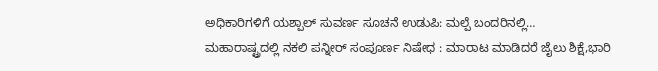ಅಧಿಕಾರಿಗಳಿಗೆ ಯಶ್ಪಾಲ್ ಸುವರ್ಣ ಸೂಚನೆ ಉಡುಪಿ: ಮಲ್ಪೆ ಬಂದರಿನಲ್ಲಿ…
ಮಹಾರಾಷ್ಟ್ರದಲ್ಲಿ ನಕಲಿ ಪನ್ನೀರ್ ಸಂಪೂರ್ಣ ನಿಷೇಧ : ಮಾರಾಟ ಮಾಡಿದರೆ ಜೈಲು ಶಿಕ್ಷೆ,ಭಾರಿ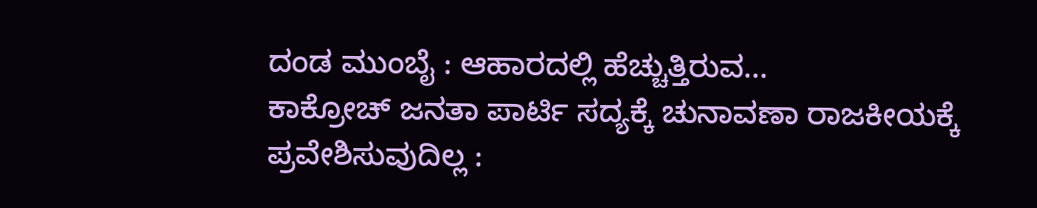ದಂಡ ಮುಂಬೈ : ಆಹಾರದಲ್ಲಿ ಹೆಚ್ಚುತ್ತಿರುವ…
ಕಾಕ್ರೋಚ್ ಜನತಾ ಪಾರ್ಟಿ ಸದ್ಯಕ್ಕೆ ಚುನಾವಣಾ ರಾಜಕೀಯಕ್ಕೆ ಪ್ರವೇಶಿಸುವುದಿಲ್ಲ :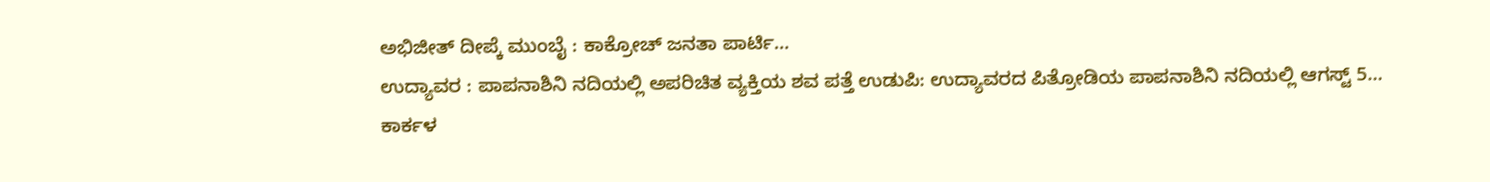ಅಭಿಜೀತ್ ದೀಪ್ಕೆ ಮುಂಬೈ : ಕಾಕ್ರೋಚ್ ಜನತಾ ಪಾರ್ಟಿ…
ಉದ್ಯಾವರ : ಪಾಪನಾಶಿನಿ ನದಿಯಲ್ಲಿ ಅಪರಿಚಿತ ವ್ಯಕ್ತಿಯ ಶವ ಪತ್ತೆ ಉಡುಪಿ: ಉದ್ಯಾವರದ ಪಿತ್ರೋಡಿಯ ಪಾಪನಾಶಿನಿ ನದಿಯಲ್ಲಿ ಆಗಸ್ಟ್ 5…
ಕಾರ್ಕಳ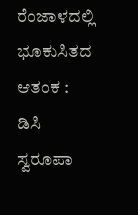ರೆಂಜಾಳದಲ್ಲಿ ಭೂಕುಸಿತದ ಆತಂಕ : ಡಿಸಿ ಸ್ವರೂಪಾ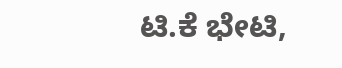ಟಿ.ಕೆ ಭೇಟಿ,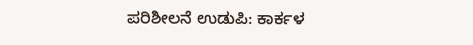ಪರಿಶೀಲನೆ ಉಡುಪಿ: ಕಾರ್ಕಳ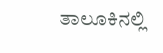ತಾಲೂಕಿನಲ್ಲಿ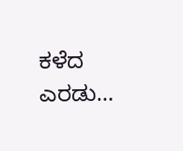ಕಳೆದ ಎರಡು…